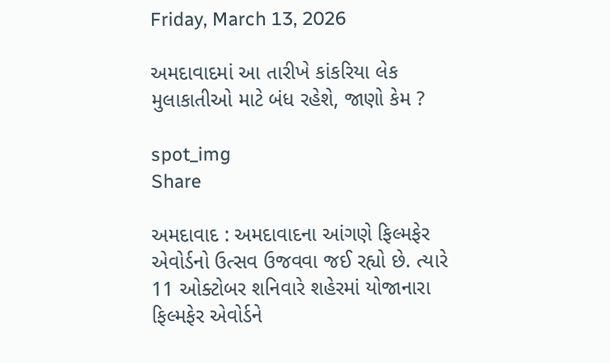Friday, March 13, 2026

અમદાવાદમાં આ તારીખે કાંકરિયા લેક મુલાકાતીઓ માટે બંધ રહેશે, જાણો કેમ ?

spot_img
Share

અમદાવાદ : અમદાવાદના આંગણે ફિલ્મફેર એવોર્ડનો ઉત્સવ ઉજવવા જઈ રહ્યો છે. ત્યારે 11 ઓક્ટોબર શનિવારે શહેરમાં યોજાનારા ફિલ્મફેર એવોર્ડને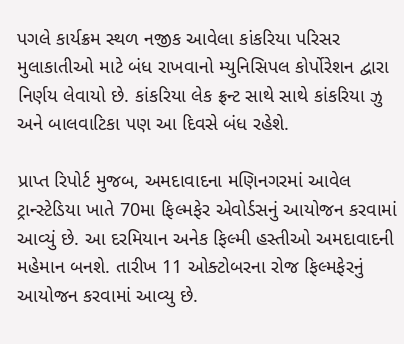પગલે કાર્યક્રમ સ્થળ નજીક આવેલા કાંકરિયા પરિસર મુલાકાતીઓ માટે બંધ રાખવાનો મ્યુનિસિપલ કોર્પોરેશન દ્વારા નિર્ણય લેવાયો છે. કાંકરિયા લેક ફ્રન્ટ સાથે સાથે કાંકરિયા ઝુ અને બાલવાટિકા પણ આ દિવસે બંધ રહેશે.

પ્રાપ્ત રિપોર્ટ મુજબ, અમદાવાદના મણિનગરમાં આવેલ ટ્રાન્સ્ટેડિયા ખાતે 70મા ફિલ્મફેર એવોર્ડસનું આયોજન કરવામાં આવ્યું છે. આ દરમિયાન અનેક ફિલ્મી હસ્તીઓ અમદાવાદની મહેમાન બનશે. તારીખ 11 ઓક્ટોબરના રોજ ફિલ્મફેરનું આયોજન કરવામાં આવ્યુ છે.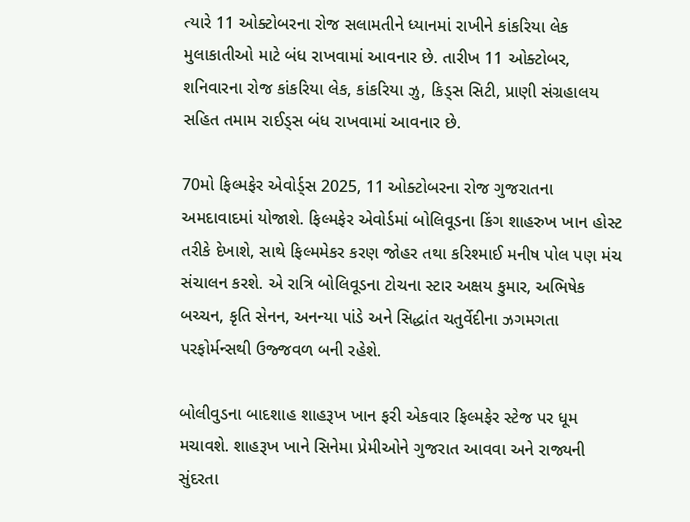ત્યારે 11 ઓક્ટોબરના રોજ સલામતીને ધ્યાનમાં રાખીને કાંકરિયા લેક મુલાકાતીઓ માટે બંધ રાખવામાં આવનાર છે. તારીખ 11 ઓક્ટોબર, શનિવારના રોજ કાંકરિયા લેક, કાંકરિયા ઝુ, કિડ્સ સિટી, પ્રાણી સંગ્રહાલય સહિત તમામ રાઈડ્સ બંધ રાખવામાં આવનાર છે.

70મો ફિલ્મફેર એવોર્ડ્સ 2025, 11 ઓક્ટોબરના રોજ ગુજરાતના અમદાવાદમાં યોજાશે. ફિલ્મફેર એવોર્ડમાં બોલિવૂડના કિંગ શાહરુખ ખાન હોસ્ટ તરીકે દેખાશે, સાથે ફિલ્મમેકર કરણ જોહર તથા કરિશ્માઈ મનીષ પોલ પણ મંચ સંચાલન કરશે. એ રાત્રિ બોલિવૂડના ટોચના સ્ટાર અક્ષય કુમાર, અભિષેક બચ્ચન, કૃતિ સેનન, અનન્યા પાંડે અને સિદ્ધાંત ચતુર્વેદીના ઝગમગતા પરફોર્મન્સથી ઉજ્જવળ બની રહેશે.

બોલીવુડના બાદશાહ શાહરૂખ ખાન ફરી એકવાર ફિલ્મફેર સ્ટેજ પર ધૂમ મચાવશે. શાહરૂખ ખાને સિનેમા પ્રેમીઓને ગુજરાત આવવા અને રાજ્યની સુંદરતા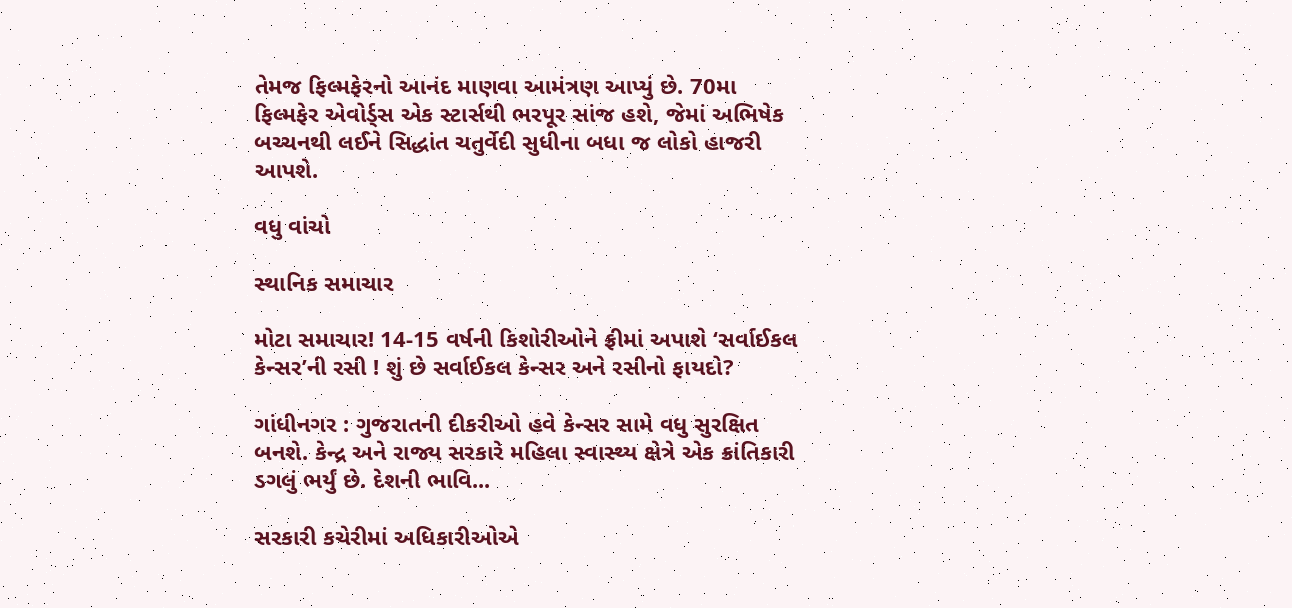તેમજ ફિલ્મફેરનો આનંદ માણવા આમંત્રણ આપ્યું છે. 70મા ફિલ્મફેર એવોર્ડ્સ એક સ્ટાર્સથી ભરપૂર સાંજ હશે, જેમાં અભિષેક બચ્ચનથી લઈને સિદ્ધાંત ચતુર્વેદી સુધીના બધા જ લોકો હાજરી આપશે.

વધુ વાંચો

સ્થાનિક સમાચાર

મોટા સમાચાર! 14-15 વર્ષની કિશોરીઓને ફ્રીમાં અપાશે ‘સર્વાઈકલ કેન્સર’ની રસી ! શું છે સર્વાઈકલ કેન્સર અને રસીનો ફાયદો?

ગાંધીનગર : ગુજરાતની દીકરીઓ હવે કેન્સર સામે વધુ સુરક્ષિત બનશે. કેન્દ્ર અને રાજ્ય સરકારે મહિલા સ્વાસ્થ્ય ક્ષેત્રે એક ક્રાંતિકારી ડગલું ભર્યું છે. દેશની ભાવિ...

સરકારી કચેરીમાં અધિકારીઓએ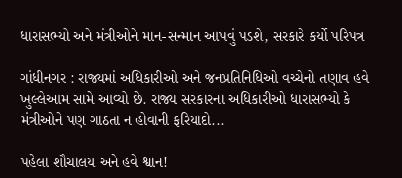ધારાસભ્યો અને મંત્રીઓને માન-સન્માન આપવું પડશે, સરકારે કર્યો પરિપત્ર

ગાંધીનગર : રાજ્યમાં અધિકારીઓ અને જનપ્રતિનિધિઓ વચ્ચેનો તણાવ હવે ખુલ્લેઆમ સામે આવ્યો છે. રાજ્ય સરકારના અધિકારીઓ ધારાસભ્યો કે મંત્રીઓને પણ ગાઠતા ન હોવાની ફરિયાદો...

પહેલા શૌચાલય અને હવે શ્વાન!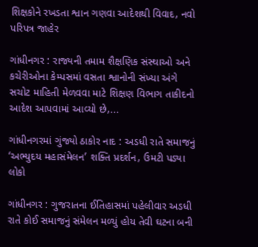શિક્ષકોને રખડતા શ્વાન ગણવા આદેશથી વિવાદ, નવો પરિપત્ર જાહેર

ગાંધીનગર : રાજ્યની તમામ શૈક્ષણિક સંસ્થાઓ અને કચેરીઓના કેમ્પસમાં વસતા શ્વાનોની સંખ્યા અંગે સચોટ માહિતી મેળવવા માટે શિક્ષણ વિભાગ તાકીદનો આદેશ આપવામાં આવ્યો છે,...

ગાંધીનગરમાં ગુંજ્યો ઠાકોર નાદ : અડધી રાતે સમાજનું ‘અભ્યુદય મહાસંમેલન’ શક્તિ પ્રદર્શન, ઉમટી પડ્યા લોકો

ગાંધીનગર : ગુજરાતના ઈતિહાસમાં પહેલીવાર અડધી રાતે કોઈ સમાજનું સંમેલન મળ્યું હોય તેવી ઘટના બની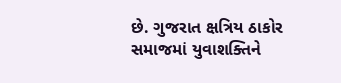છે. ગુજરાત ક્ષત્રિય ઠાકોર સમાજમાં યુવાશક્તિને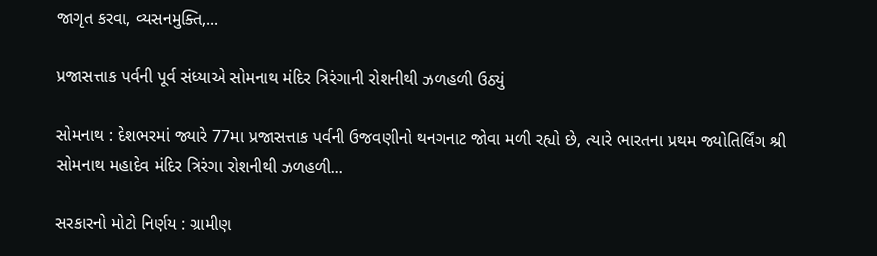જાગૃત કરવા, વ્યસનમુક્તિ,...

પ્રજાસત્તાક પર્વની પૂર્વ સંધ્યાએ સોમનાથ મંદિર ત્રિરંગાની રોશનીથી ઝળહળી ઉઠ્યું

સોમનાથ : દેશભરમાં જ્યારે 77મા પ્રજાસત્તાક પર્વની ઉજવણીનો થનગનાટ જોવા મળી રહ્યો છે, ત્યારે ભારતના પ્રથમ જ્યોતિર્લિંગ શ્રી સોમનાથ મહાદેવ મંદિર ત્રિરંગા રોશનીથી ઝળહળી...

સરકારનો મોટો નિર્ણય : ગ્રામીણ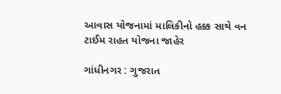આવાસ યોજનામાં માલિકીનો હક્ક સાથે વન ટાઈમ રાહત યોજના જાહેર

ગાંધીનગર : ગુજરાત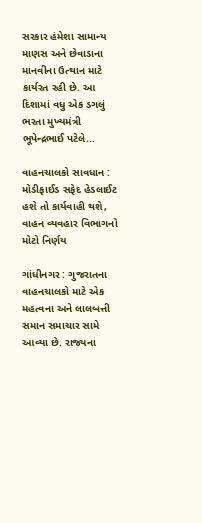સરકાર હંમેશા સામાન્ય માણસ અને છેવાડાના માનવીના ઉત્થાન માટે કાર્યરત રહી છે. આ દિશામાં વધુ એક ડગલું ભરતા મુખ્યમંત્રી ભૂપેન્દ્રભાઈ પટેલે...

વાહનચાલકો સાવધાન : મોડીફાઈડ સફેદ હેડલાઈટ હશે તો કાર્યવાહી થશે, વાહન વ્યવહાર વિભાગનો મોટો નિર્ણય

ગાંધીનગર : ગુજરાતના વાહનચાલકો માટે એક મહત્વના અને લાલબત્તી સમાન સમાચાર સામે આવ્યા છે. રાજ્યના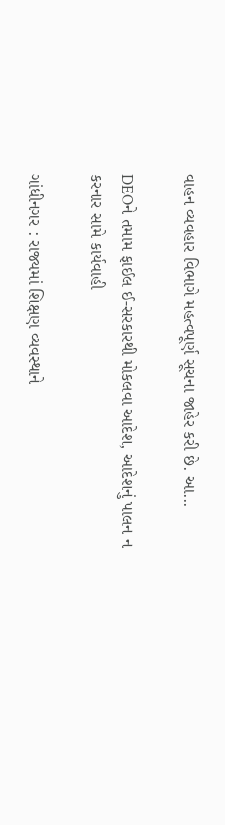વાહન વ્યવહાર વિભાગે મહત્વપૂર્ણ સૂચના જાહેર કરી છે. આ...

DEOને તમામ ફાઈલ ઈ-સરકારથી મોકલવા આદેશ, આદેશનું પાલન ન કરનાર સામે કાર્યવાહી

ગાંધીનગર : રાજ્યમાં શિક્ષણ વ્યવસ્થાને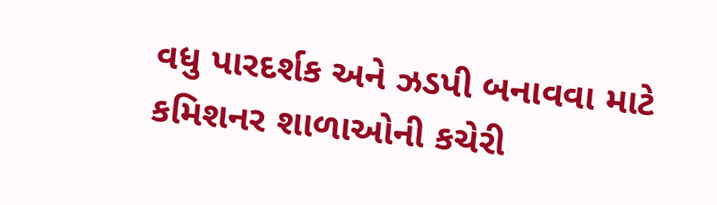વધુ પારદર્શક અને ઝડપી બનાવવા માટે કમિશનર શાળાઓની કચેરી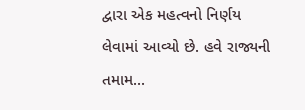દ્વારા એક મહત્વનો નિર્ણય લેવામાં આવ્યો છે. હવે રાજ્યની તમામ...